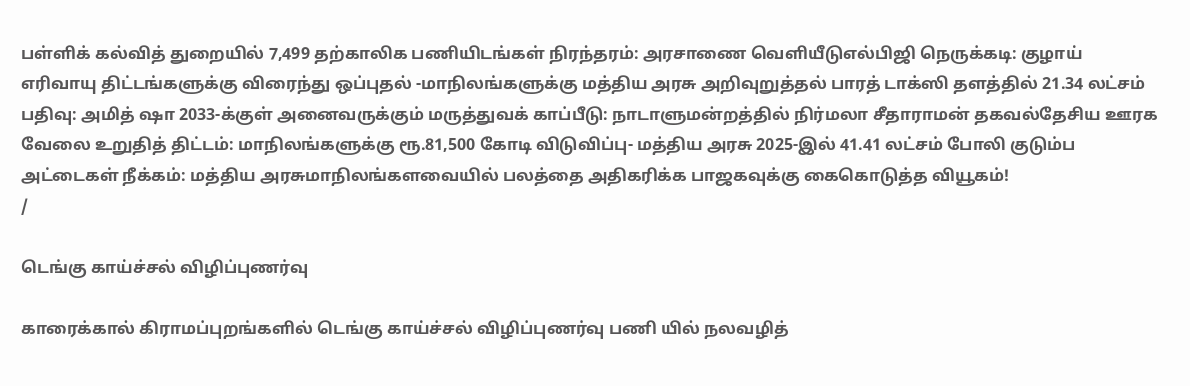பள்ளிக் கல்வித் துறையில் 7,499 தற்காலிக பணியிடங்கள் நிரந்தரம்: அரசாணை வெளியீடுஎல்பிஜி நெருக்கடி: குழாய் எரிவாயு திட்டங்களுக்கு விரைந்து ஒப்புதல் -மாநிலங்களுக்கு மத்திய அரசு அறிவுறுத்தல் பாரத் டாக்ஸி தளத்தில் 21.34 லட்சம் பதிவு: அமித் ஷா 2033-க்குள் அனைவருக்கும் மருத்துவக் காப்பீடு: நாடாளுமன்றத்தில் நிர்மலா சீதாராமன் தகவல்தேசிய ஊரக வேலை உறுதித் திட்டம்: மாநிலங்களுக்கு ரூ.81,500 கோடி விடுவிப்பு- மத்திய அரசு 2025-இல் 41.41 லட்சம் போலி குடும்ப அட்டைகள் நீக்கம்: மத்திய அரசுமாநிலங்களவையில் பலத்தை அதிகரிக்க பாஜகவுக்கு கைகொடுத்த வியூகம்!
/

டெங்கு காய்ச்சல் விழிப்புணர்வு

காரைக்கால் கிராமப்புறங்களில் டெங்கு காய்ச்சல் விழிப்புணர்வு பணி யில் நலவழித்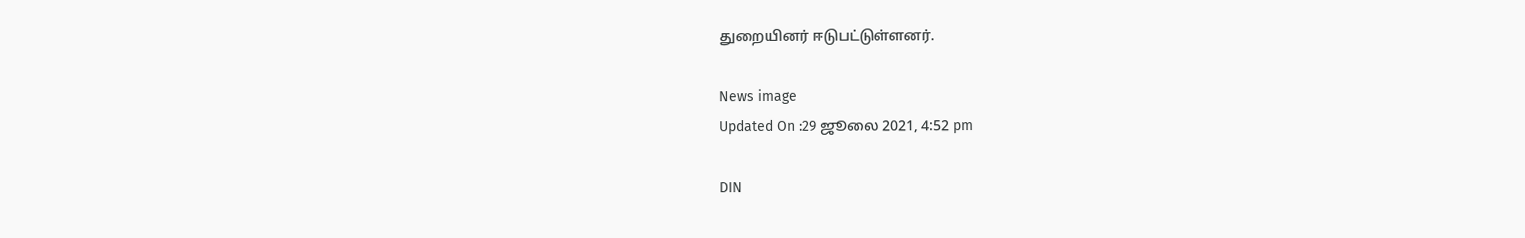துறையினர் ஈடுபட்டுள்ளனர்.

News image
Updated On :29 ஜூலை 2021, 4:52 pm

DIN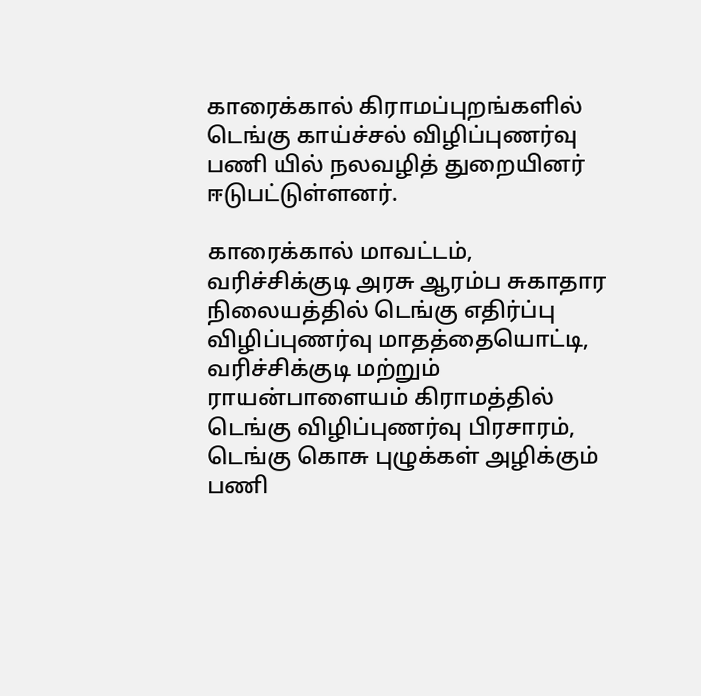காரைக்கால் கிராமப்புறங்களில் டெங்கு காய்ச்சல் விழிப்புணர்வு பணி யில் நலவழித் துறையினர் ஈடுபட்டுள்ளனர்.

காரைக்கால் மாவட்டம், வரிச்சிக்குடி அரசு ஆரம்ப சுகாதார நிலையத்தில் டெங்கு எதிர்ப்பு விழிப்புணர்வு மாதத்தையொட்டி, வரிச்சிக்குடி மற்றும் ராயன்பாளையம் கிராமத்தில் டெங்கு விழிப்புணர்வு பிரசாரம், டெங்கு கொசு புழுக்கள் அழிக்கும் பணி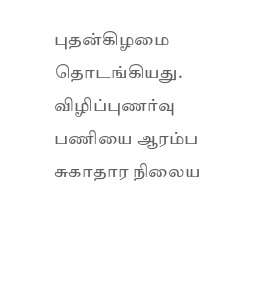புதன்கிழமை தொடங்கியது. விழிப்புணர்வு பணியை ஆரம்ப சுகாதார நிலைய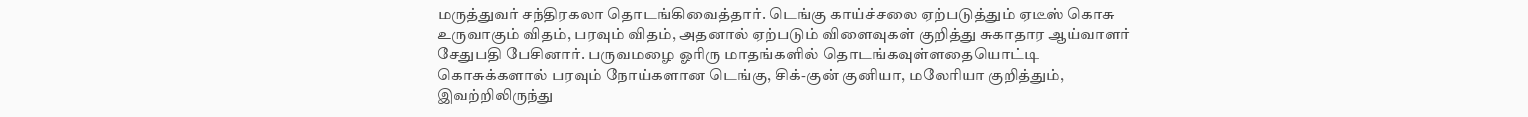மருத்துவர் சந்திரகலா தொடங்கிவைத்தார். டெங்கு காய்ச்சலை ஏற்படுத்தும் ஏடீஸ் கொசு உருவாகும் விதம், பரவும் விதம், அதனால் ஏற்படும் விளைவுகள் குறித்து சுகாதார ஆய்வாளர் சேதுபதி பேசினார். பருவமழை ஓரிரு மாதங்களில் தொடங்கவுள்ளதையொட்டி கொசுக்களால் பரவும் நோய்களான டெங்கு, சிக்-குன் குனியா, மலேரியா குறித்தும், இவற்றிலிருந்து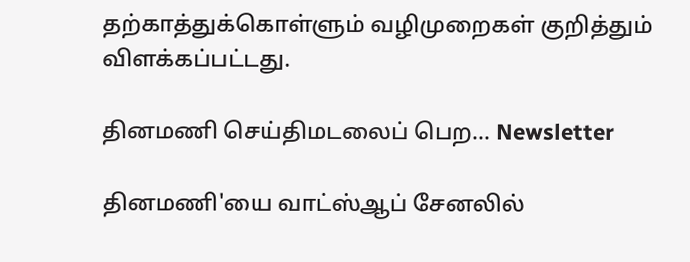தற்காத்துக்கொள்ளும் வழிமுறைகள் குறித்தும் விளக்கப்பட்டது.

தினமணி செய்திமடலைப் பெற... Newsletter

தினமணி'யை வாட்ஸ்ஆப் சேனலில்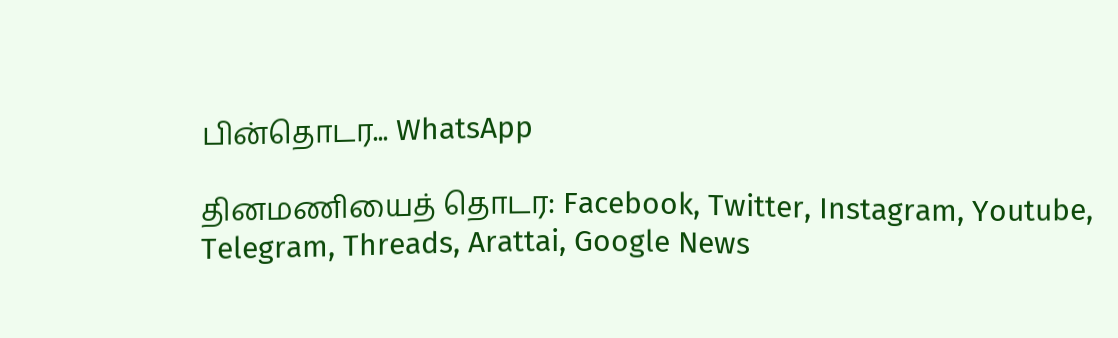பின்தொடர... WhatsApp

தினமணியைத் தொடர: Facebook, Twitter, Instagram, Youtube, Telegram, Threads, Arattai, Google News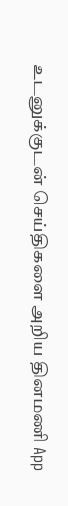உடனுக்குடன் செய்திகளை அறிய தினமணி App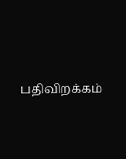பதிவிறக்கம்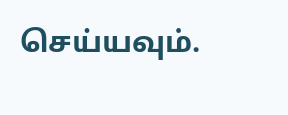செய்யவும்.